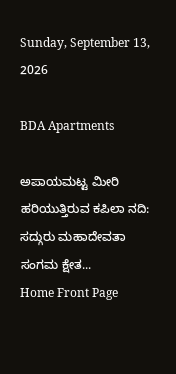Sunday, September 13, 2026

BDA Apartments

ಅಪಾಯಮಟ್ಟ ಮೀರಿ ಹರಿಯುತ್ತಿರುವ ಕಪಿಲಾ ನದಿ: ಸದ್ಗುರು ಮಹಾದೇವತಾ ಸಂಗಮ ಕ್ಷೇತ...
Home Front Page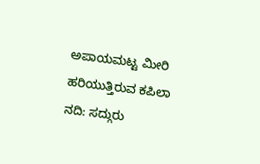ಅಪಾಯಮಟ್ಟ ಮೀರಿ ಹರಿಯುತ್ತಿರುವ ಕಪಿಲಾ ನದಿ: ಸದ್ಗುರು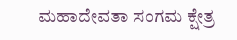ಮಹಾದೇವತಾ ಸಂಗಮ ಕ್ಷೇತ್ರ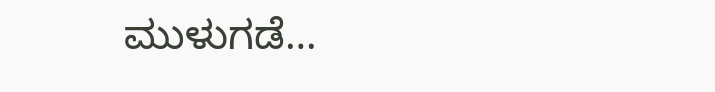ಮುಳುಗಡೆ…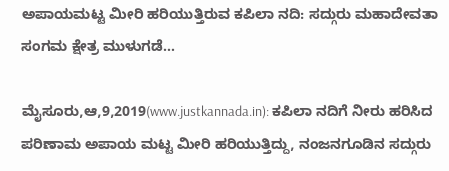ಅಪಾಯಮಟ್ಟ ಮೀರಿ ಹರಿಯುತ್ತಿರುವ ಕಪಿಲಾ ನದಿ: ಸದ್ಗುರು ಮಹಾದೇವತಾ ಸಂಗಮ ಕ್ಷೇತ್ರ ಮುಳುಗಡೆ…

ಮೈಸೂರು,ಆ,9,2019(www.justkannada.in): ಕಪಿಲಾ ನದಿಗೆ ನೀರು ಹರಿಸಿದ ಪರಿಣಾಮ ಅಪಾಯ ಮಟ್ಟ ಮೀರಿ ಹರಿಯುತ್ತಿದ್ದು, ನಂಜನಗೂಡಿನ ಸದ್ಗುರು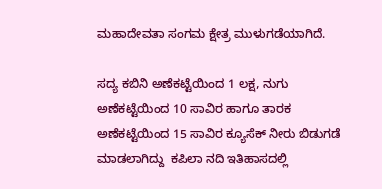ಮಹಾದೇವತಾ ಸಂಗಮ ಕ್ಷೇತ್ರ ಮುಳುಗಡೆಯಾಗಿದೆ.

ಸದ್ಯ ಕಬಿನಿ ಅಣೆಕಟ್ಟೆಯಿಂದ 1 ಲಕ್ಷ, ನುಗು ಅಣೆಕಟ್ಟೆಯಿಂದ 10 ಸಾವಿರ ಹಾಗೂ ತಾರಕ ಅಣೆಕಟ್ಟೆಯಿಂದ 15 ಸಾವಿರ ಕ್ಯೂಸೆಕ್ ನೀರು ಬಿಡುಗಡೆ ಮಾಡಲಾಗಿದ್ದು  ಕಪಿಲಾ ನದಿ ಇತಿಹಾಸದಲ್ಲಿ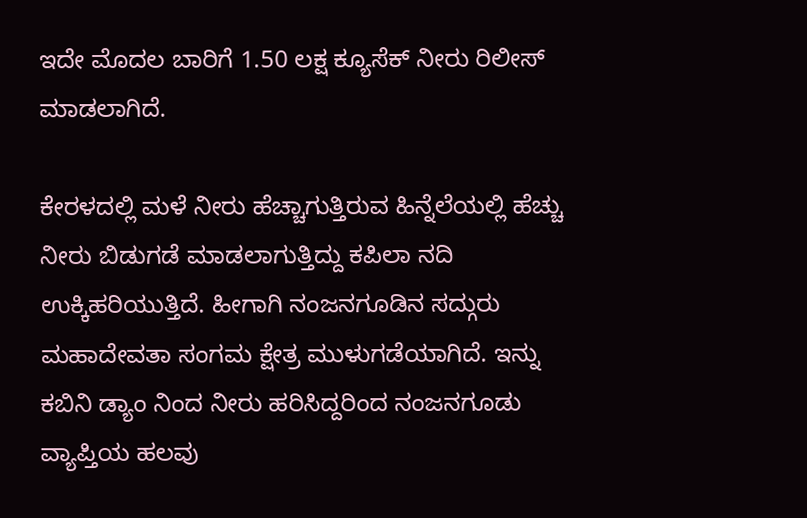ಇದೇ ಮೊದಲ ಬಾರಿಗೆ 1.50 ಲಕ್ಷ ಕ್ಯೂಸೆಕ್ ನೀರು ರಿಲೀಸ್ ಮಾಡಲಾಗಿದೆ.

ಕೇರಳದಲ್ಲಿ ಮಳೆ ನೀರು ಹೆಚ್ಚಾಗುತ್ತಿರುವ ಹಿನ್ನೆಲೆಯಲ್ಲಿ ಹೆಚ್ಚು ನೀರು ಬಿಡುಗಡೆ ಮಾಡಲಾಗುತ್ತಿದ್ದು ಕಪಿಲಾ ನದಿ  ಉಕ್ಕಿಹರಿಯುತ್ತಿದೆ. ಹೀಗಾಗಿ ನಂಜನಗೂಡಿನ ಸದ್ಗುರು ಮಹಾದೇವತಾ ಸಂಗಮ ಕ್ಷೇತ್ರ ಮುಳುಗಡೆಯಾಗಿದೆ. ಇನ್ನು ಕಬಿನಿ ಡ್ಯಾಂ ನಿಂದ ನೀರು ಹರಿಸಿದ್ದರಿಂದ ನಂಜನಗೂಡು ವ್ಯಾಪ್ತಿಯ ಹಲವು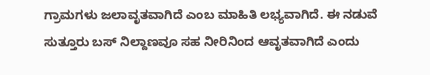ಗ್ರಾಮಗಳು ಜಲಾವೃತವಾಗಿದೆ ಎಂಬ ಮಾಹಿತಿ ಲಭ್ಯವಾಗಿದೆ. ಈ ನಡುವೆ ಸುತ್ತೂರು ಬಸ್ ನಿಲ್ದಾಣವೂ ಸಹ ನೀರಿನಿಂದ ಆವೃತವಾಗಿದೆ ಎಂದು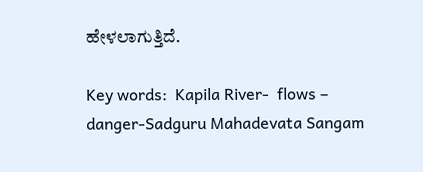ಹೇಳಲಾಗುತ್ತಿದೆ.

Key words:  Kapila River-  flows – danger-Sadguru Mahadevata Sangam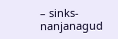– sinks-nanjanagud